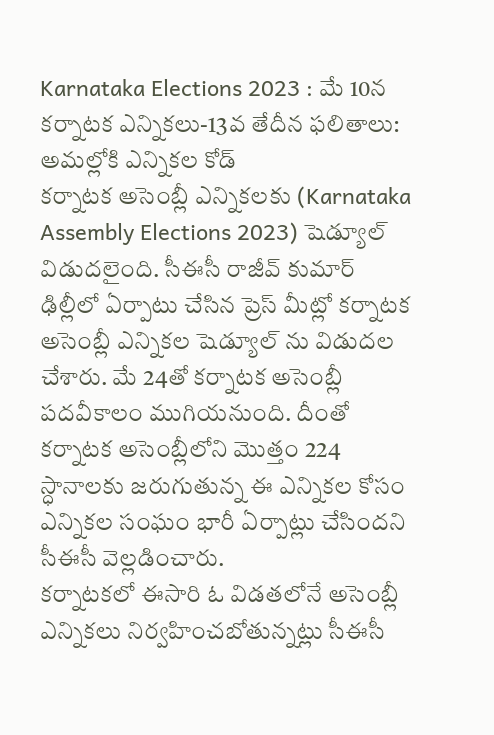Karnataka Elections 2023 : మే 10న కర్నాటక ఎన్నికలు-13వ తేదీన ఫలితాలు: అమల్లోకి ఎన్నికల కోడ్
కర్నాటక అసెంబ్లీ ఎన్నికలకు (Karnataka Assembly Elections 2023) షెడ్యూల్ విడుదలైంది. సీఈసీ రాజీవ్ కుమార్ ఢిల్లీలో ఏర్పాటు చేసిన ప్రెస్ మీట్లో కర్నాటక అసెంబ్లీ ఎన్నికల షెడ్యూల్ ను విడుదల చేశారు. మే 24తో కర్నాటక అసెంబ్లీ పదవీకాలం ముగియనుంది. దీంతో కర్నాటక అసెంబ్లీలోని మొత్తం 224 స్ధానాలకు జరుగుతున్న ఈ ఎన్నికల కోసం ఎన్నికల సంఘం భారీ ఏర్పాట్లు చేసిందని సీఈసీ వెల్లడించారు.
కర్నాటకలో ఈసారి ఓ విడతలోనే అసెంబ్లీ ఎన్నికలు నిర్వహించబోతున్నట్లు సీఈసీ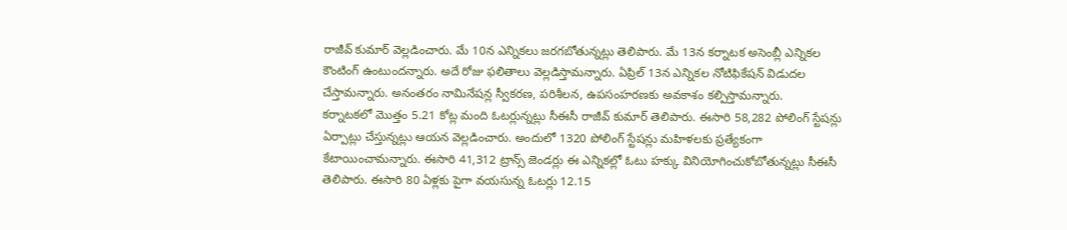రాజీవ్ కుమార్ వెల్లడించారు. మే 10న ఎన్నికలు జరగబోతున్నట్లు తెలిపారు. మే 13న కర్నాటక అసెంబ్లీ ఎన్నికల కౌంటింగ్ ఉంటుందన్నారు. అదే రోజు ఫలితాలు వెల్లడిస్తామన్నారు. ఏప్రిల్ 13న ఎన్నికల నోటిఫికేషన్ విడుదల చేస్తామన్నారు. అనంతరం నామినేషన్ల స్వీకరణ, పరిశీలన, ఉపసంహరణకు అవకాశం కల్పిస్తామన్నారు.
కర్నాటకలో మొత్తం 5.21 కోట్ల మంది ఓటర్లున్నట్లు సీఈసీ రాజీవ్ కుమార్ తెలిపారు. ఈసారి 58,282 పోలింగ్ స్టేషన్లు ఏర్పాట్లు చేస్తున్నట్లు ఆయన వెల్లడించారు. అందులో 1320 పోలింగ్ స్టేషన్లు మహిళలకు ప్రత్యేకంగా కేటాయించామన్నారు. ఈసారి 41,312 ట్రాన్స్ జెండర్లు ఈ ఎన్నికల్లో ఓటు హక్కు వినియోగించుకోబోతున్నట్లు సీఈసీ తెలిపారు. ఈసారి 80 ఏళ్లకు పైగా వయసున్న ఓటర్లు 12.15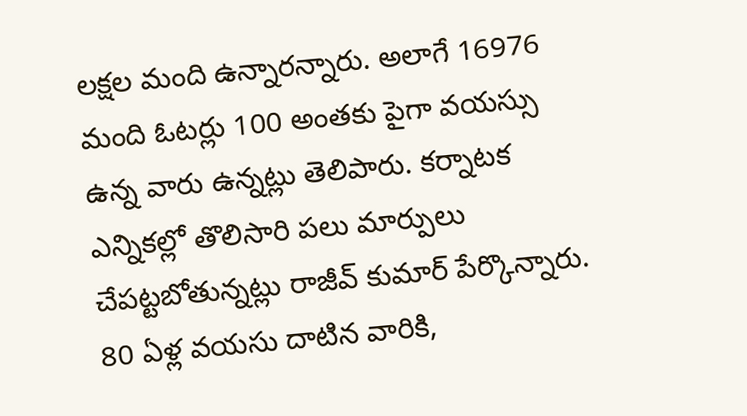లక్షల మంది ఉన్నారన్నారు. అలాగే 16976 మంది ఓటర్లు 100 అంతకు పైగా వయస్సు ఉన్న వారు ఉన్నట్లు తెలిపారు. కర్నాటక ఎన్నికల్లో తొలిసారి పలు మార్పులు చేపట్టబోతున్నట్లు రాజీవ్ కుమార్ పేర్కొన్నారు. 80 ఏళ్ల వయసు దాటిన వారికి,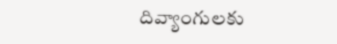దివ్యాంగులకు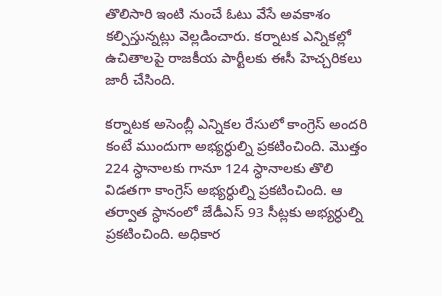తొలిసారి ఇంటి నుంచే ఓటు వేసే అవకాశం కల్పిస్తున్నట్లు వెల్లడించారు. కర్నాటక ఎన్నికల్లో ఉచితాలపై రాజకీయ పార్టీలకు ఈసీ హెచ్చరికలు జారీ చేసింది.

కర్నాటక అసెంబ్లీ ఎన్నికల రేసులో కాంగ్రెస్ అందరి కంటే ముందుగా అభ్యర్ధుల్ని ప్రకటించింది. మొత్తం 224 స్ధానాలకు గానూ 124 స్ధానాలకు తొలి విడతగా కాంగ్రెస్ అభ్యర్ధుల్ని ప్రకటించింది. ఆ తర్వాత స్ధానంలో జేడీఎస్ 93 సీట్లకు అభ్యర్ధుల్ని ప్రకటించింది. అధికార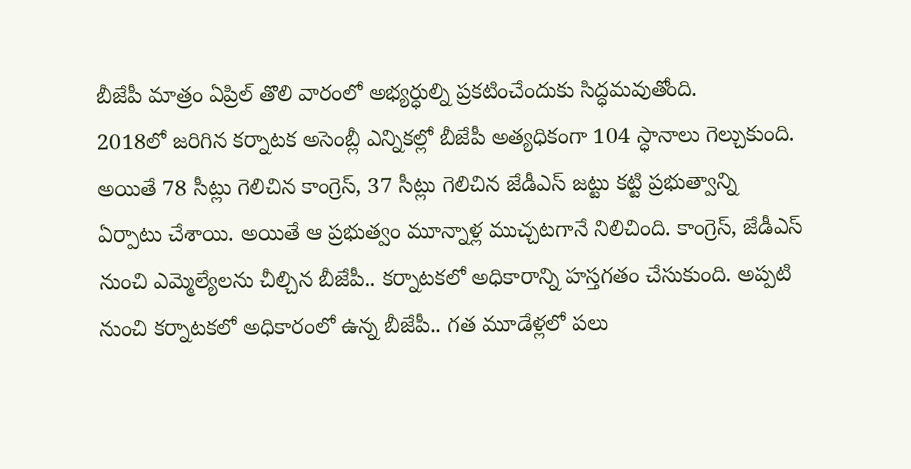బీజేపీ మాత్రం ఏప్రిల్ తొలి వారంలో అభ్యర్ధుల్ని ప్రకటించేందుకు సిద్ధమవుతోంది.
2018లో జరిగిన కర్నాటక అసెంబ్లీ ఎన్నికల్లో బీజేపీ అత్యధికంగా 104 స్ధానాలు గెల్చుకుంది. అయితే 78 సీట్లు గెలిచిన కాంగ్రెస్, 37 సీట్లు గెలిచిన జేడీఎస్ జట్టు కట్టి ప్రభుత్వాన్ని ఏర్పాటు చేశాయి. అయితే ఆ ప్రభుత్వం మూన్నాళ్ల ముచ్చటగానే నిలిచింది. కాంగ్రెస్, జేడీఎస్ నుంచి ఎమ్మెల్యేలను చీల్చిన బీజేపీ.. కర్నాటకలో అధికారాన్ని హస్తగతం చేసుకుంది. అప్పటి నుంచి కర్నాటకలో అధికారంలో ఉన్న బీజేపీ.. గత మూడేళ్లలో పలు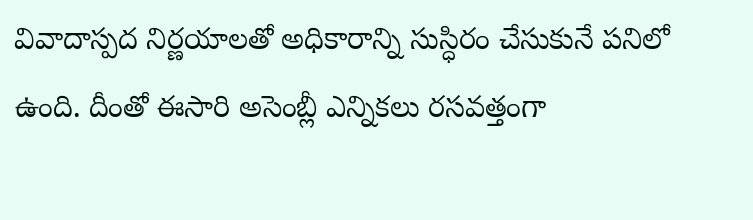వివాదాస్పద నిర్ణయాలతో అధికారాన్ని సుస్ధిరం చేసుకునే పనిలో ఉంది. దీంతో ఈసారి అసెంబ్లీ ఎన్నికలు రసవత్తంగా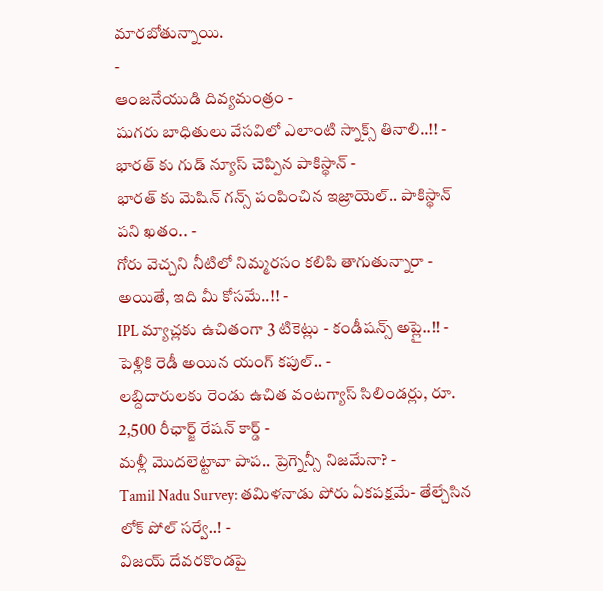మారబోతున్నాయి.
-
ఆంజనేయుడి దివ్యమంత్రం -
షుగరు బాధితులు వేసవిలో ఎలాంటి స్నాక్స్ తినాలి..!! -
భారత్ కు గుడ్ న్యూస్ చెప్పిన పాకిస్థాన్ -
భారత్ కు మెషిన్ గన్స్ పంపించిన ఇజ్రాయెల్.. పాకిస్థాన్ పని ఖతం.. -
గోరు వెచ్చని నీటిలో నిమ్మరసం కలిపి తాగుతున్నారా - అయితే, ఇది మీ కోసమే..!! -
IPL మ్యాచ్లకు ఉచితంగా 3 టికెట్లు - కండీషన్స్ అప్లై..!! -
పెళ్లికి రెడీ అయిన యంగ్ కపుల్.. -
లబ్దిదారులకు రెండు ఉచిత వంటగ్యాస్ సిలిండర్లు, రూ. 2,500 రీఛార్జ్ రేషన్ కార్డ్ -
మళ్లీ మొదలెట్టావా పాప.. ప్రెగ్నెన్సీ నిజమేనా? -
Tamil Nadu Survey: తమిళనాడు పోరు ఏకపక్షమే- తేల్చేసిన లోక్ పోల్ సర్వే..! -
విజయ్ దేవరకొండపై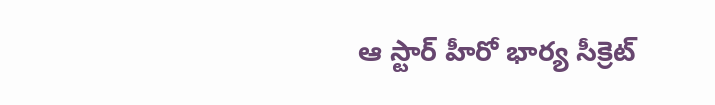ఆ స్టార్ హీరో భార్య సీక్రెట్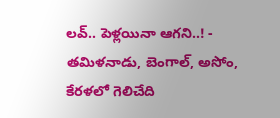లవ్.. పెళ్లయినా ఆగని..! -
తమిళనాడు, బెంగాల్, అసోం, కేరళలో గెలిచేది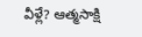వీళ్లే? ఆత్మసాక్షి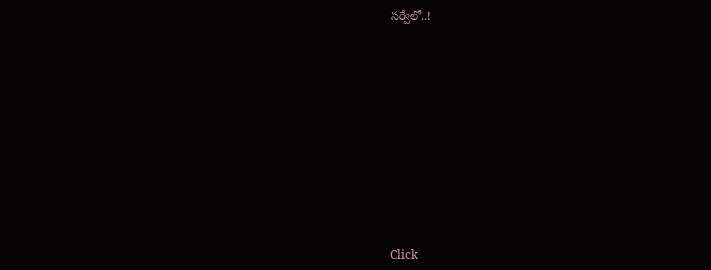సర్వేలో..!












Click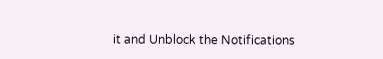it and Unblock the Notifications